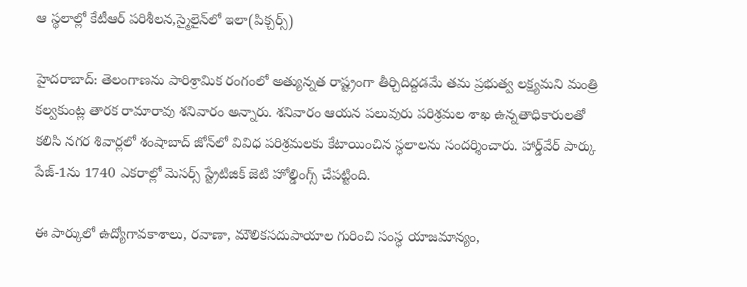ఆ స్థలాల్లో కేటీఆర్ పరిశీలన,స్మైలైన్‌లో ఇలా(పిక్చర్స్)

హైదరాబాద్: తెలంగాణను పారిశ్రామిక రంగంలో అత్యున్నత రాష్ట్రంగా తీర్చిదిద్దడమే తమ ప్రభుత్వ లక్ష్యమని మంత్రి కల్వకుంట్ల తారక రామారావు శనివారం అన్నారు. శనివారం ఆయన పలువురు పరిశ్రమల శాఖ ఉన్నతాధికారులతో కలిసి నగర శివార్లలో శంషాబాద్ జోన్‌లో వివిధ పరిశ్రమలకు కేటాయించిన స్ధలాలను సందర్శించారు. హార్డ్‌వేర్ పార్కు పేజ్-1ను 1740 ఎకరాల్లో మెసర్స్ స్ట్రేటిజిక్ జెటి హోల్డింగ్స్ చేపట్టింది.

ఈ పార్కులో ఉద్యోగావకాశాలు, రవాణా, మౌలికసదుపాయాల గురించి సంస్ధ యాజమాన్యం,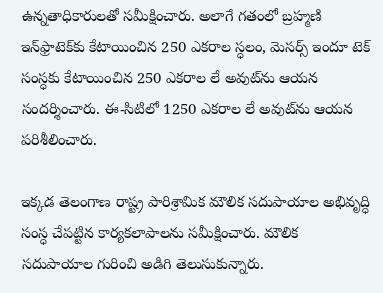ఉన్నతాధికారులతో సమీక్షించారు. అలాగే గతంలో బ్రహ్మణి ఇన్‌ఫ్రాటెక్‌కు కేటాయించిన 250 ఎకరాల స్ధలం, మెసర్స్ ఇందూ టెక్ సంస్ధకు కేటాయించిన 250 ఎకరాల లే అవుట్‌ను ఆయన సందర్శించారు. ఈ-సిటిలో 1250 ఎకరాల లే అవుట్‌ను ఆయన పరిశీలించారు.

ఇక్కడ తెలంగాణ రాష్ట్ర పారిశ్రామిక మౌలిక సదుపాయాల అభివృద్ధి సంస్ధ చేపట్టిన కార్యకలాపాలను సమీక్షించారు. మౌలిక సదుపాయాల గురించి అడిగి తెలుసుకున్నారు.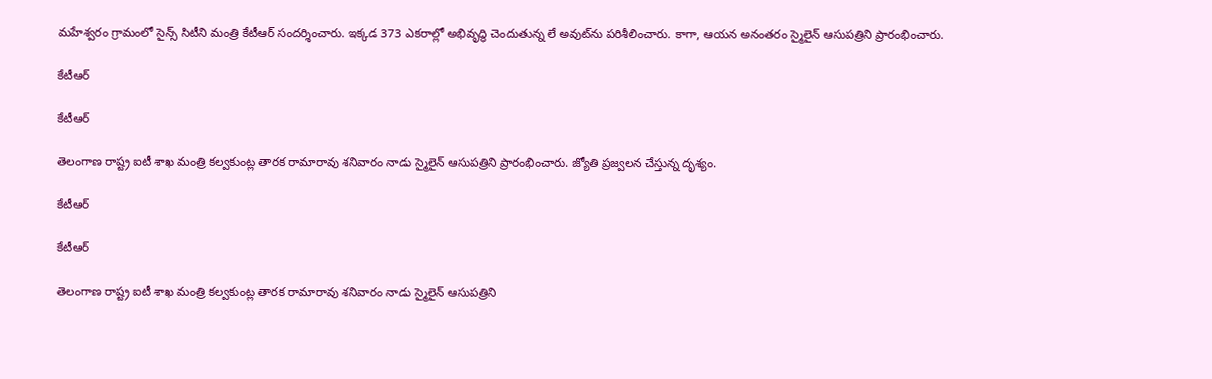మహేశ్వరం గ్రామంలో సైన్స్ సిటీని మంత్రి కేటీఆర్ సందర్శించారు. ఇక్కడ 373 ఎకరాల్లో అభివృద్ధి చెందుతున్న లే అవుట్‌ను పరిశీలించారు. కాగా, ఆయన అనంతరం స్మైలైన్ ఆసుపత్రిని ప్రారంభించారు.

కేటీఆర్

కేటీఆర్

తెలంగాణ రాష్ట్ర ఐటీ శాఖ మంత్రి కల్వకుంట్ల తారక రామారావు శనివారం నాడు స్మైలైన్ ఆసుపత్రిని ప్రారంభించారు. జ్యోతి ప్రజ్వలన చేస్తున్న దృశ్యం.

కేటీఆర్

కేటీఆర్

తెలంగాణ రాష్ట్ర ఐటీ శాఖ మంత్రి కల్వకుంట్ల తారక రామారావు శనివారం నాడు స్మైలైన్ ఆసుపత్రిని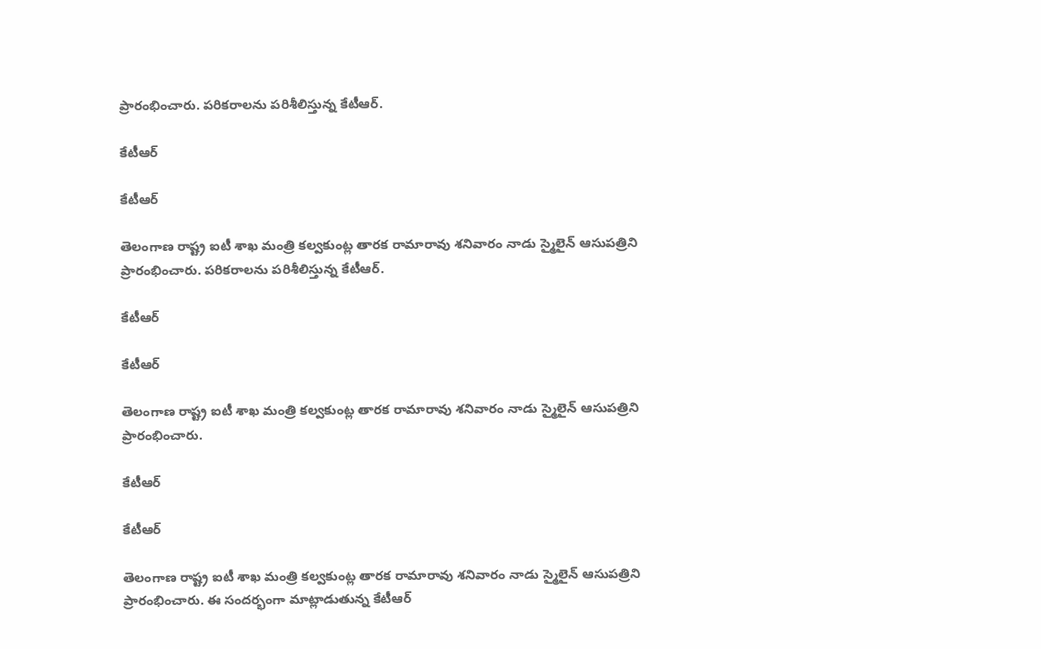ప్రారంభించారు. పరికరాలను పరిశీలిస్తున్న కేటీఆర్.

కేటీఆర్

కేటీఆర్

తెలంగాణ రాష్ట్ర ఐటీ శాఖ మంత్రి కల్వకుంట్ల తారక రామారావు శనివారం నాడు స్మైలైన్ ఆసుపత్రిని ప్రారంభించారు. పరికరాలను పరిశీలిస్తున్న కేటీఆర్.

కేటీఆర్

కేటీఆర్

తెలంగాణ రాష్ట్ర ఐటీ శాఖ మంత్రి కల్వకుంట్ల తారక రామారావు శనివారం నాడు స్మైలైన్ ఆసుపత్రిని ప్రారంభించారు.

కేటీఆర్

కేటీఆర్

తెలంగాణ రాష్ట్ర ఐటీ శాఖ మంత్రి కల్వకుంట్ల తారక రామారావు శనివారం నాడు స్మైలైన్ ఆసుపత్రిని ప్రారంభించారు. ఈ సందర్భంగా మాట్లాడుతున్న కేటీఆర్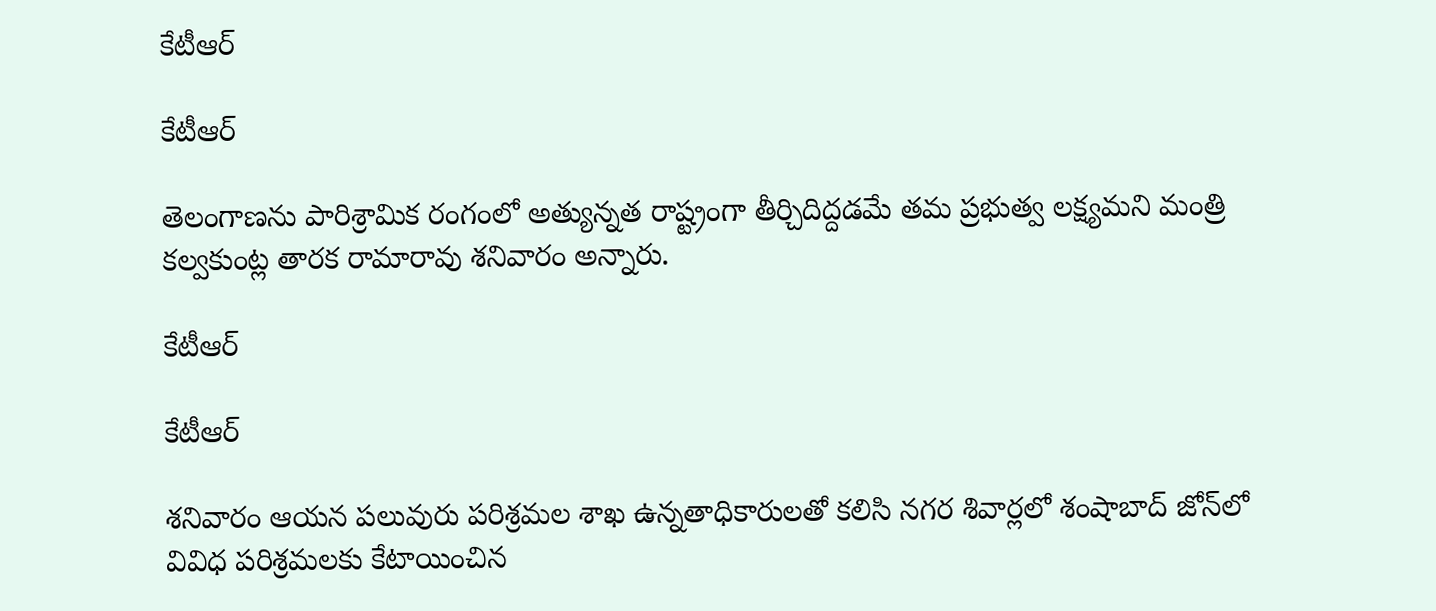కేటీఆర్

కేటీఆర్

తెలంగాణను పారిశ్రామిక రంగంలో అత్యున్నత రాష్ట్రంగా తీర్చిదిద్దడమే తమ ప్రభుత్వ లక్ష్యమని మంత్రి కల్వకుంట్ల తారక రామారావు శనివారం అన్నారు.

కేటీఆర్

కేటీఆర్

శనివారం ఆయన పలువురు పరిశ్రమల శాఖ ఉన్నతాధికారులతో కలిసి నగర శివార్లలో శంషాబాద్ జోన్‌లో వివిధ పరిశ్రమలకు కేటాయించిన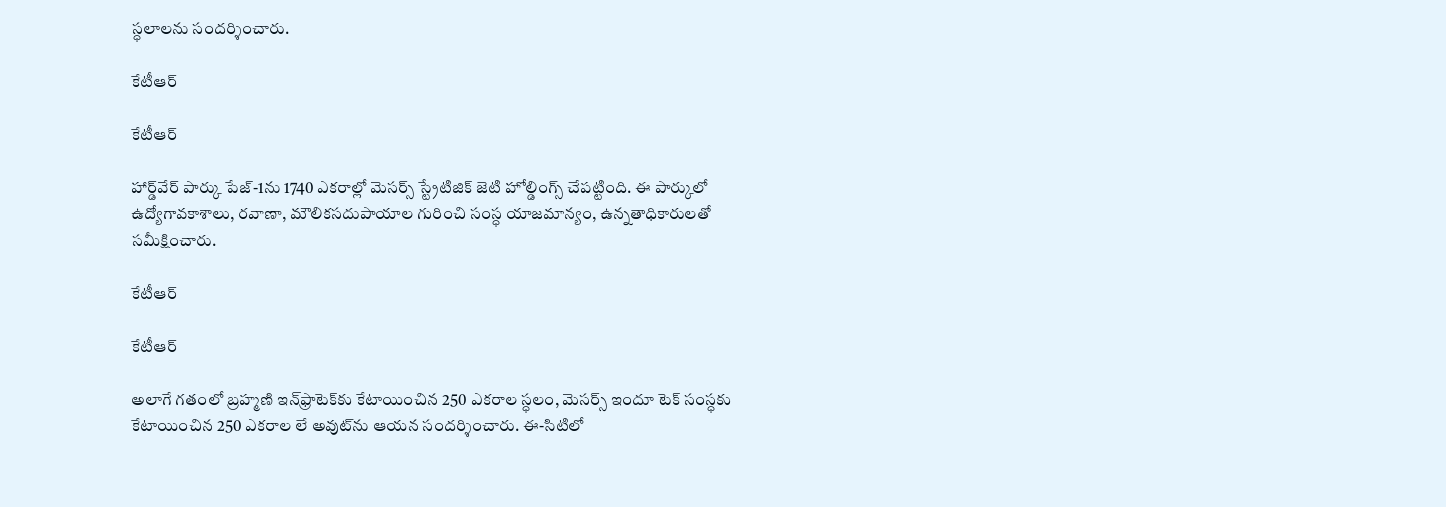స్ధలాలను సందర్శించారు.

కేటీఆర్

కేటీఆర్

హార్డ్‌వేర్ పార్కు పేజ్-1ను 1740 ఎకరాల్లో మెసర్స్ స్ట్రేటిజిక్ జెటి హోల్డింగ్స్ చేపట్టింది. ఈ పార్కులో ఉద్యోగావకాశాలు, రవాణా, మౌలికసదుపాయాల గురించి సంస్ధ యాజమాన్యం, ఉన్నతాధికారులతో సమీక్షించారు.

కేటీఆర్

కేటీఆర్

అలాగే గతంలో బ్రహ్మణి ఇన్‌ఫ్రాటెక్‌కు కేటాయించిన 250 ఎకరాల స్ధలం, మెసర్స్ ఇందూ టెక్ సంస్ధకు కేటాయించిన 250 ఎకరాల లే అవుట్‌ను ఆయన సందర్శించారు. ఈ-సిటిలో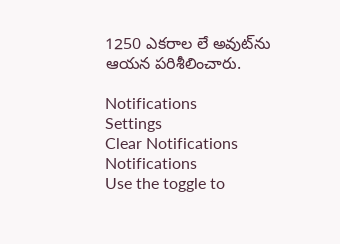1250 ఎకరాల లే అవుట్‌ను
ఆయన పరిశీలించారు.

Notifications
Settings
Clear Notifications
Notifications
Use the toggle to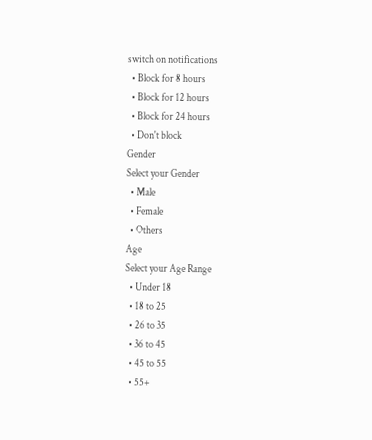switch on notifications
  • Block for 8 hours
  • Block for 12 hours
  • Block for 24 hours
  • Don't block
Gender
Select your Gender
  • Male
  • Female
  • Others
Age
Select your Age Range
  • Under 18
  • 18 to 25
  • 26 to 35
  • 36 to 45
  • 45 to 55
  • 55+